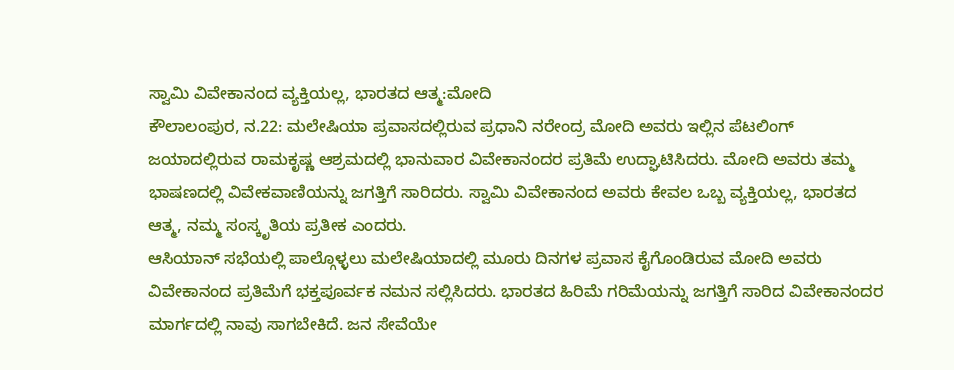ಸ್ವಾಮಿ ವಿವೇಕಾನಂದ ವ್ಯಕ್ತಿಯಲ್ಲ, ಭಾರತದ ಆತ್ಮ:ಮೋದಿ
ಕೌಲಾಲಂಪುರ, ನ.22: ಮಲೇಷಿಯಾ ಪ್ರವಾಸದಲ್ಲಿರುವ ಪ್ರಧಾನಿ ನರೇಂದ್ರ ಮೋದಿ ಅವರು ಇಲ್ಲಿನ ಪೆಟಲಿಂಗ್ ಜಯಾದಲ್ಲಿರುವ ರಾಮಕೃಷ್ಣ ಆಶ್ರಮದಲ್ಲಿ ಭಾನುವಾರ ವಿವೇಕಾನಂದರ ಪ್ರತಿಮೆ ಉದ್ಘಾಟಿಸಿದರು. ಮೋದಿ ಅವರು ತಮ್ಮ ಭಾಷಣದಲ್ಲಿ ವಿವೇಕವಾಣಿಯನ್ನು ಜಗತ್ತಿಗೆ ಸಾರಿದರು. ಸ್ವಾಮಿ ವಿವೇಕಾನಂದ ಅವರು ಕೇವಲ ಒಬ್ಬ ವ್ಯಕ್ತಿಯಲ್ಲ, ಭಾರತದ ಆತ್ಮ, ನಮ್ಮ ಸಂಸ್ಕೃತಿಯ ಪ್ರತೀಕ ಎಂದರು.
ಆಸಿಯಾನ್ ಸಭೆಯಲ್ಲಿ ಪಾಲ್ಗೊಳ್ಳಲು ಮಲೇಷಿಯಾದಲ್ಲಿ ಮೂರು ದಿನಗಳ ಪ್ರವಾಸ ಕೈಗೊಂಡಿರುವ ಮೋದಿ ಅವರು ವಿವೇಕಾನಂದ ಪ್ರತಿಮೆಗೆ ಭಕ್ತಪೂರ್ವಕ ನಮನ ಸಲ್ಲಿಸಿದರು. ಭಾರತದ ಹಿರಿಮೆ ಗರಿಮೆಯನ್ನು ಜಗತ್ತಿಗೆ ಸಾರಿದ ವಿವೇಕಾನಂದರ ಮಾರ್ಗದಲ್ಲಿ ನಾವು ಸಾಗಬೇಕಿದೆ. ಜನ ಸೇವೆಯೇ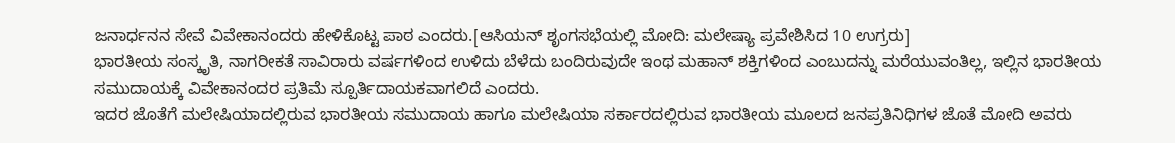ಜನಾರ್ಧನನ ಸೇವೆ ವಿವೇಕಾನಂದರು ಹೇಳಿಕೊಟ್ಟ ಪಾಠ ಎಂದರು.[ಆಸಿಯನ್ ಶೃಂಗಸಭೆಯಲ್ಲಿ ಮೋದಿ: ಮಲೇಷ್ಯಾ ಪ್ರವೇಶಿಸಿದ 10 ಉಗ್ರರು]
ಭಾರತೀಯ ಸಂಸ್ಕೃತಿ, ನಾಗರೀಕತೆ ಸಾವಿರಾರು ವರ್ಷಗಳಿಂದ ಉಳಿದು ಬೆಳೆದು ಬಂದಿರುವುದೇ ಇಂಥ ಮಹಾನ್ ಶಕ್ತಿಗಳಿಂದ ಎಂಬುದನ್ನು ಮರೆಯುವಂತಿಲ್ಲ, ಇಲ್ಲಿನ ಭಾರತೀಯ ಸಮುದಾಯಕ್ಕೆ ವಿವೇಕಾನಂದರ ಪ್ರತಿಮೆ ಸ್ಪೂರ್ತಿದಾಯಕವಾಗಲಿದೆ ಎಂದರು.
ಇದರ ಜೊತೆಗೆ ಮಲೇಷಿಯಾದಲ್ಲಿರುವ ಭಾರತೀಯ ಸಮುದಾಯ ಹಾಗೂ ಮಲೇಷಿಯಾ ಸರ್ಕಾರದಲ್ಲಿರುವ ಭಾರತೀಯ ಮೂಲದ ಜನಪ್ರತಿನಿಧಿಗಳ ಜೊತೆ ಮೋದಿ ಅವರು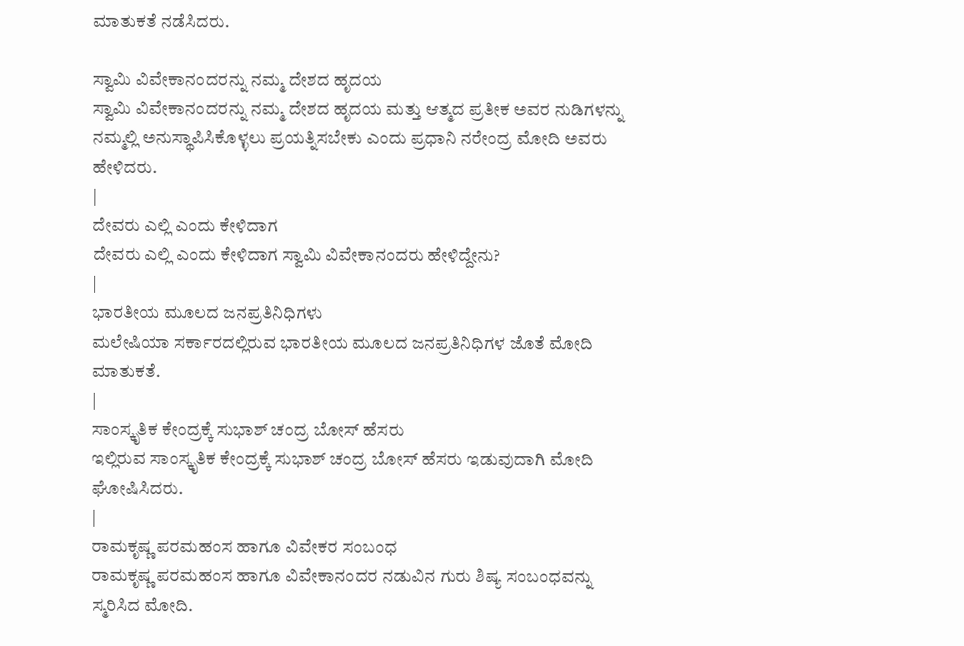ಮಾತುಕತೆ ನಡೆಸಿದರು.

ಸ್ವಾಮಿ ವಿವೇಕಾನಂದರನ್ನು ನಮ್ಮ ದೇಶದ ಹೃದಯ
ಸ್ವಾಮಿ ವಿವೇಕಾನಂದರನ್ನು ನಮ್ಮ ದೇಶದ ಹೃದಯ ಮತ್ತು ಆತ್ಮದ ಪ್ರತೀಕ ಅವರ ನುಡಿಗಳನ್ನು ನಮ್ಮಲ್ಲಿ ಅನುಸ್ಥಾಪಿಸಿಕೊಳ್ಳಲು ಪ್ರಯತ್ನಿಸಬೇಕು ಎಂದು ಪ್ರಧಾನಿ ನರೇಂದ್ರ ಮೋದಿ ಅವರು ಹೇಳಿದರು.
|
ದೇವರು ಎಲ್ಲಿ ಎಂದು ಕೇಳಿದಾಗ
ದೇವರು ಎಲ್ಲಿ ಎಂದು ಕೇಳಿದಾಗ ಸ್ವಾಮಿ ವಿವೇಕಾನಂದರು ಹೇಳಿದ್ದೇನು?
|
ಭಾರತೀಯ ಮೂಲದ ಜನಪ್ರತಿನಿಧಿಗಳು
ಮಲೇಷಿಯಾ ಸರ್ಕಾರದಲ್ಲಿರುವ ಭಾರತೀಯ ಮೂಲದ ಜನಪ್ರತಿನಿಧಿಗಳ ಜೊತೆ ಮೋದಿ ಮಾತುಕತೆ.
|
ಸಾಂಸ್ಕೃತಿಕ ಕೇಂದ್ರಕ್ಕೆ ಸುಭಾಶ್ ಚಂದ್ರ ಬೋಸ್ ಹೆಸರು
ಇಲ್ಲಿರುವ ಸಾಂಸ್ಕೃತಿಕ ಕೇಂದ್ರಕ್ಕೆ ಸುಭಾಶ್ ಚಂದ್ರ ಬೋಸ್ ಹೆಸರು ಇಡುವುದಾಗಿ ಮೋದಿ ಘೋಷಿಸಿದರು.
|
ರಾಮಕೃಷ್ಣ ಪರಮಹಂಸ ಹಾಗೂ ವಿವೇಕರ ಸಂಬಂಧ
ರಾಮಕೃಷ್ಣ ಪರಮಹಂಸ ಹಾಗೂ ವಿವೇಕಾನಂದರ ನಡುವಿನ ಗುರು ಶಿಷ್ಯ ಸಂಬಂಧವನ್ನು ಸ್ಮರಿಸಿದ ಮೋದಿ.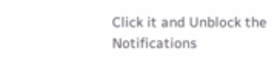Click it and Unblock the Notifications